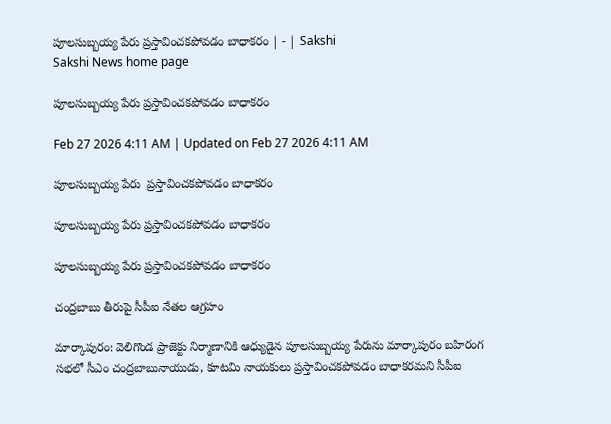పూలసుబ్బయ్య పేరు ప్రస్తావించకపోవడం బాధాకరం | - | Sakshi
Sakshi News home page

పూలసుబ్బయ్య పేరు ప్రస్తావించకపోవడం బాధాకరం

Feb 27 2026 4:11 AM | Updated on Feb 27 2026 4:11 AM

పూలసుబ్బయ్య పేరు  ప్రస్తావించకపోవడం బాధాకరం

పూలసుబ్బయ్య పేరు ప్రస్తావించకపోవడం బాధాకరం

పూలసుబ్బయ్య పేరు ప్రస్తావించకపోవడం బాధాకరం

చంద్రబాబు తీరుపై సీపీఐ నేతల ఆగ్రహం

మార్కాపురం: వెలిగొండ ప్రాజెక్టు నిర్మాణానికి ఆధ్యుడైన పూలసుబ్బయ్య పేరును మార్కాపురం బహిరంగ సభలో సీఎం చంద్రబాబునాయుడు, కూటమి నాయకులు ప్రస్తావించకపోవడం బాధాకరమని సీపీఐ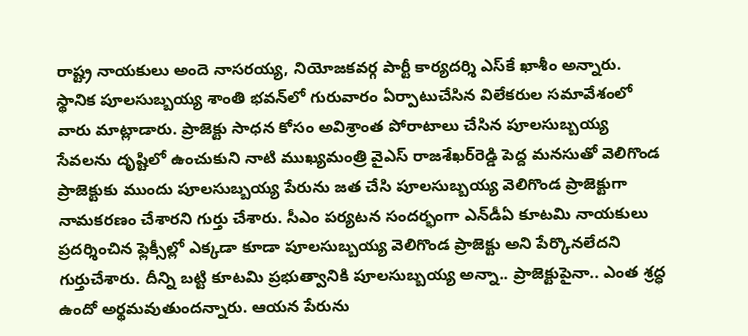రాష్ట్ర నాయకులు అందె నాసరయ్య, నియోజకవర్గ పార్టీ కార్యదర్శి ఎస్‌కే ఖాశీం అన్నారు. స్థానిక పూలసుబ్బయ్య శాంతి భవన్‌లో గురువారం ఏర్పాటుచేసిన విలేకరుల సమావేశంలో వారు మాట్లాడారు. ప్రాజెక్టు సాధన కోసం అవిశ్రాంత పోరాటాలు చేసిన పూలసుబ్బయ్య సేవలను దృష్టిలో ఉంచుకుని నాటి ముఖ్యమంత్రి వైఎస్‌ రాజశేఖర్‌రెడ్డి పెద్ద మనసుతో వెలిగొండ ప్రాజెక్టుకు ముందు పూలసుబ్బయ్య పేరును జత చేసి పూలసుబ్బయ్య వెలిగొండ ప్రాజెక్టుగా నామకరణం చేశారని గుర్తు చేశారు. సీఎం పర్యటన సందర్భంగా ఎన్‌డీఏ కూటమి నాయకులు ప్రదర్శించిన ఫ్లెక్సీల్లో ఎక్కడా కూడా పూలసుబ్బయ్య వెలిగొండ ప్రాజెక్టు అని పేర్కొనలేదని గుర్తుచేశారు. దీన్ని బట్టి కూటమి ప్రభుత్వానికి పూలసుబ్బయ్య అన్నా.. ప్రాజెక్టుపైనా.. ఎంత శ్రద్ధ ఉందో అర్థమవుతుందన్నారు. ఆయన పేరును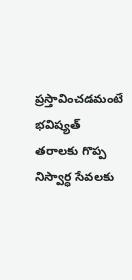ప్రస్తావించడమంటే భవిష్యత్‌ తరాలకు గొప్ప నిస్వార్ధ సేవలకు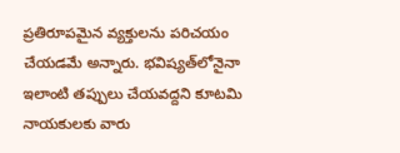ప్రతిరూపమైన వ్యక్తులను పరిచయం చేయడమే అన్నారు. భవిష్యత్‌లోనైనా ఇలాంటి తప్పులు చేయవద్దని కూటమి నాయకులకు వారు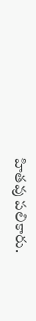హితవు పలికారు.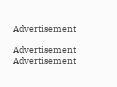Advertisement

Advertisement
Advertisement